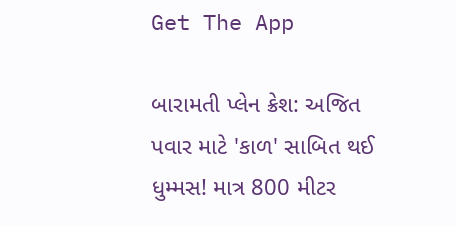Get The App

બારામતી પ્લેન ક્રેશ: અજિત પવાર માટે 'કાળ' સાબિત થઈ ધુમ્મસ! માત્ર 800 મીટર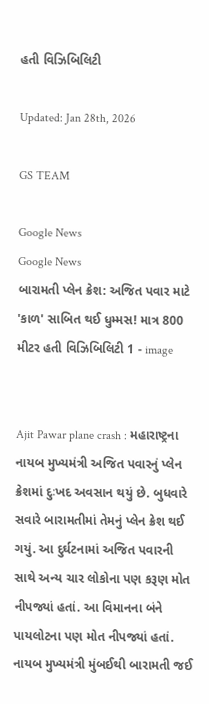હતી વિઝિબિલિટી

Updated: Jan 28th, 2026

GS TEAM

Google News
Google News
બારામતી પ્લેન ક્રેશ: અજિત પવાર માટે 'કાળ' સાબિત થઈ ધુમ્મસ! માત્ર 800 મીટર હતી વિઝિબિલિટી 1 - image


Ajit Pawar plane crash : મહારાષ્ટ્રના નાયબ મુખ્યમંત્રી અજિત પવારનું પ્લેન ક્રેશમાં દુઃખદ અવસાન થયું છે. બુધવારે સવારે બારામતીમાં તેમનું પ્લેન ક્રેશ થઈ ગયું. આ દુર્ઘટનામાં અજિત પવારની સાથે અન્ય ચાર લોકોના પણ કરૂણ મોત નીપજ્યાં હતાં. આ વિમાનના બંને પાયલોટના પણ મોત નીપજ્યાં હતાં. નાયબ મુખ્યમંત્રી મુંબઈથી બારામતી જઈ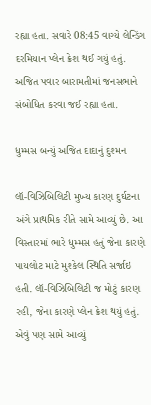રહ્યા હતા. સવારે 08:45 વાગ્યે લેન્ડિંગ દરમિયાન પ્લેન ક્રેશ થઈ ગયું હતું. અજિત પવાર બારામતીમાં જનસભાને સંબોધિત કરવા જઈ રહ્યા હતા.

ધુમ્મસ બન્યું અજિત દાદાનું દુશ્મન

લૉ-વિઝિબિલિટી મુખ્ય કારણ દુર્ઘટના અંગે પ્રાથમિક રીતે સામે આવ્યું છે. આ વિસ્તારમાં ભારે ધુમ્મસ હતું જેના કારણે પાયલોટ માટે મુશ્કેલ સ્થિતિ સર્જાઇ હતી. લૉ-વિઝિબિલિટી જ મોટું કારણ રહી, જેના કારણે પ્લેન ક્રેશ થયું હતું. એવું પણ સામે આવ્યું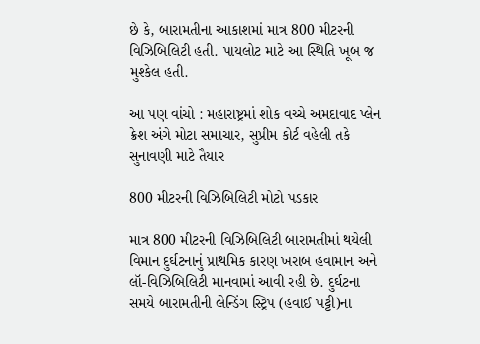છે કે, બારામતીના આકાશમાં માત્ર 800 મીટરની વિઝિબિલિટી હતી. પાયલોટ માટે આ સ્થિતિ ખૂબ જ મુશ્કેલ હતી.

આ પણ વાંચો : મહારાષ્ટ્રમાં શોક વચ્ચે અમદાવાદ પ્લેન ક્રેશ અંગે મોટા સમાચાર, સુપ્રીમ કોર્ટ વહેલી તકે સુનાવણી માટે તૈયાર

800 મીટરની વિઝિબિલિટી મોટો પડકાર

માત્ર 800 મીટરની વિઝિબિલિટી બારામતીમાં થયેલી વિમાન દુર્ઘટનાનું પ્રાથમિક કારણ ખરાબ હવામાન અને લૉ-વિઝિબિલિટી માનવામાં આવી રહી છે. દુર્ઘટના સમયે બારામતીની લેન્ડિંગ સ્ટ્રિપ (હવાઈ પટ્ટી)ના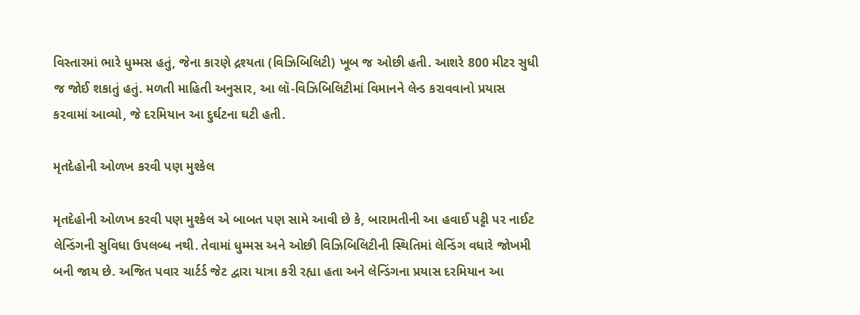વિસ્તારમાં ભારે ધુમ્મસ હતું, જેના કારણે દ્રશ્યતા (વિઝિબિલિટી) ખૂબ જ ઓછી હતી. આશરે 800 મીટર સુધી જ જોઈ શકાતું હતું. મળતી માહિતી અનુસાર, આ લૉ-વિઝિબિલિટીમાં વિમાનને લેન્ડ કરાવવાનો પ્રયાસ કરવામાં આવ્યો, જે દરમિયાન આ દુર્ઘટના ઘટી હતી.

મૃતદેહોની ઓળખ કરવી પણ મુશ્કેલ

મૃતદેહોની ઓળખ કરવી પણ મુશ્કેલ એ બાબત પણ સામે આવી છે કે, બારામતીની આ હવાઈ પટ્ટી પર નાઈટ લેન્ડિંગની સુવિધા ઉપલબ્ધ નથી. તેવામાં ધુમ્મસ અને ઓછી વિઝિબિલિટીની સ્થિતિમાં લેન્ડિંગ વધારે જોખમી બની જાય છે. અજિત પવાર ચાર્ટર્ડ જેટ દ્વારા યાત્રા કરી રહ્યા હતા અને લેન્ડિંગના પ્રયાસ દરમિયાન આ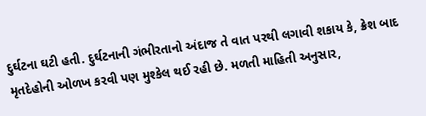દુર્ઘટના ઘટી હતી. દુર્ઘટનાની ગંભીરતાનો અંદાજ તે વાત પરથી લગાવી શકાય કે, ક્રેશ બાદ મૃતદેહોની ઓળખ કરવી પણ મુશ્કેલ થઈ રહી છે. મળતી માહિતી અનુસાર,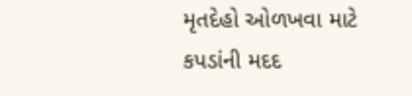મૃતદેહો ઓળખવા માટે કપડાંની મદદ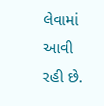લેવામાં આવી રહી છે.